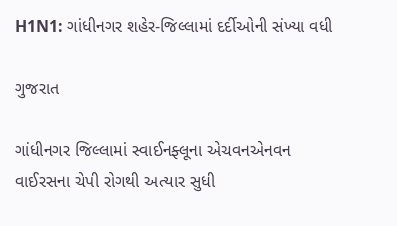H1N1: ગાંધીનગર શહેર-જિલ્લામાં દર્દીઓની સંખ્યા વધી

ગુજરાત

ગાંધીનગર જિલ્લામાં સ્વાઈનફ્લૂના એચવનએનવન વાઈરસના ચેપી રોગથી અત્યાર સુધી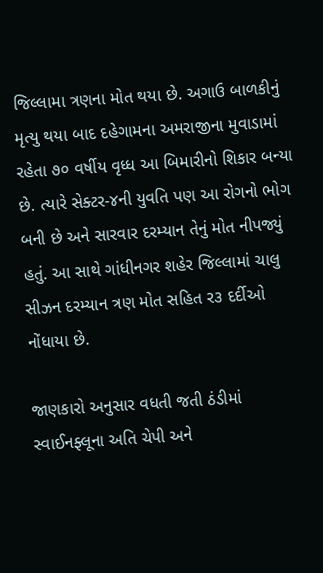જિલ્લામા ત્રણના મોત થયા છે. અગાઉ બાળકીનું મૃત્યુ થયા બાદ દહેગામના અમરાજીના મુવાડામાં રહેતા ૭૦ વર્ષીય વૃધ્ધ આ બિમારીનો શિકાર બન્યા છે. ત્યારે સેક્ટર-૪ની યુવતિ પણ આ રોગનો ભોગ બની છે અને સારવાર દરમ્યાન તેનું મોત નીપજ્યું હતું. આ સાથે ગાંધીનગર શહેર જિલ્લામાં ચાલુ સીઝન દરમ્યાન ત્રણ મોત સહિત ર૩ દર્દીઓ નોંધાયા છે.

જાણકારો અનુસાર વધતી જતી ઠંડીમાં સ્વાઈનફ્લૂના અતિ ચેપી અને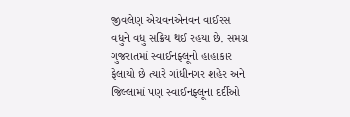જીવલેણ એચવનએનવન વાઈરસ વધુને વધુ સક્રિય થઈ રહયા છે. સમગ્ર ગુજરાતમાં સ્વાઈનફ્લૂનો હાહાકાર ફેલાયો છે ત્યારે ગાંધીનગર શહેર અને જિલ્લામાં પણ સ્વાઈનફ્લૂના દર્દીઓ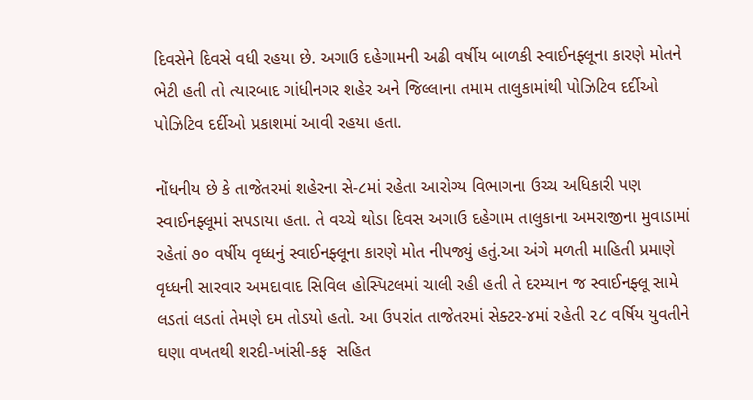દિવસેને દિવસે વધી રહયા છે. અગાઉ દહેગામની અઢી વર્ષીય બાળકી સ્વાઈનફ્લૂના કારણે મોતને ભેટી હતી તો ત્યારબાદ ગાંધીનગર શહેર અને જિલ્લાના તમામ તાલુકામાંથી પોઝિટિવ દર્દીઓ પોઝિટિવ દર્દીઓ પ્રકાશમાં આવી રહયા હતા.

નોંધનીય છે કે તાજેતરમાં શહેરના સે-૮માં રહેતા આરોગ્ય વિભાગના ઉચ્ચ અધિકારી પણ સ્વાઈનફ્લૂમાં સપડાયા હતા. તે વચ્ચે થોડા દિવસ અગાઉ દહેગામ તાલુકાના અમરાજીના મુવાડામાં રહેતાં ૭૦ વર્ષીય વૃધ્ધનું સ્વાઈનફ્લૂના કારણે મોત નીપજ્યું હતું.આ અંગે મળતી માહિતી પ્રમાણે વૃધ્ધની સારવાર અમદાવાદ સિવિલ હોસ્પિટલમાં ચાલી રહી હતી તે દરમ્યાન જ સ્વાઈનફ્લૂ સામે લડતાં લડતાં તેમણે દમ તોડયો હતો. આ ઉપરાંત તાજેતરમાં સેક્ટર-૪માં રહેતી ૨૮ વર્ષિય યુવતીને  ઘણા વખતથી શરદી-ખાંસી-કફ  સહિત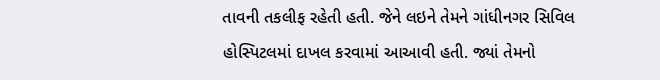તાવની તકલીફ રહેતી હતી. જેને લઇને તેમને ગાંધીનગર સિવિલ હોસ્પિટલમાં દાખલ કરવામાં આઆવી હતી. જ્યાં તેમનો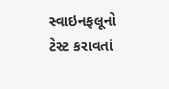સ્વાઇનફલૂનો ટેસ્ટ કરાવતાં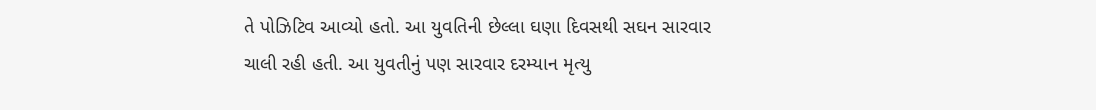તે પોઝિટિવ આવ્યો હતો. આ યુવતિની છેલ્લા ઘણા દિવસથી સઘન સારવાર ચાલી રહી હતી. આ યુવતીનું પણ સારવાર દરમ્યાન મૃત્યુ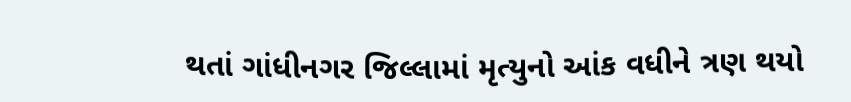થતાં ગાંધીનગર જિલ્લામાં મૃત્યુનો આંક વધીને ત્રણ થયો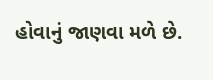હોવાનું જાણવા મળે છે.